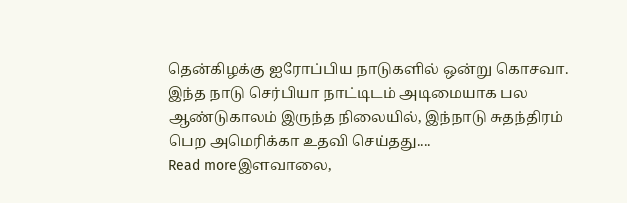தென்கிழக்கு ஐரோப்பிய நாடுகளில் ஒன்று கொசவா. இந்த நாடு செர்பியா நாட்டிடம் அடிமையாக பல ஆண்டுகாலம் இருந்த நிலையில், இந்நாடு சுதந்திரம் பெற அமெரிக்கா உதவி செய்தது....
Read moreஇளவாலை,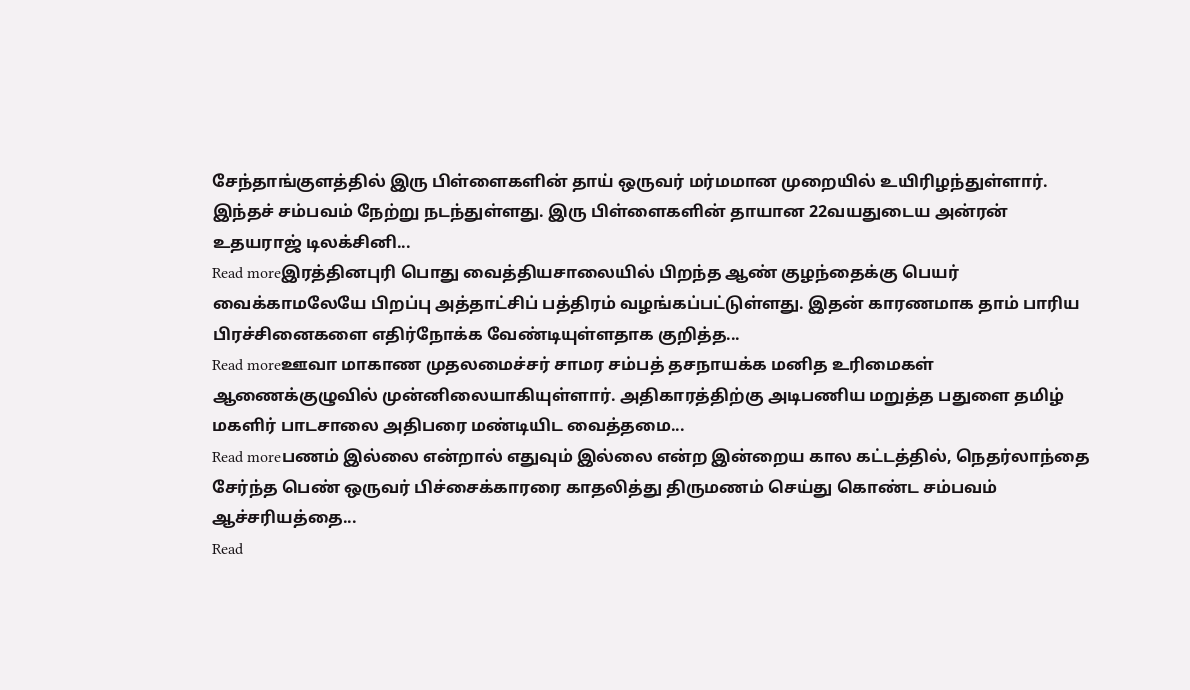சேந்தாங்குளத்தில் இரு பிள்ளைகளின் தாய் ஒருவர் மர்மமான முறையில் உயிரிழந்துள்ளார். இந்தச் சம்பவம் நேற்று நடந்துள்ளது. இரு பிள்ளைகளின் தாயான 22வயதுடைய அன்ரன் உதயராஜ் டிலக்சினி...
Read moreஇரத்தினபுரி பொது வைத்தியசாலையில் பிறந்த ஆண் குழந்தைக்கு பெயர் வைக்காமலேயே பிறப்பு அத்தாட்சிப் பத்திரம் வழங்கப்பட்டுள்ளது. இதன் காரணமாக தாம் பாரிய பிரச்சினைகளை எதிர்நோக்க வேண்டியுள்ளதாக குறித்த...
Read moreஊவா மாகாண முதலமைச்சர் சாமர சம்பத் தசநாயக்க மனித உரிமைகள் ஆணைக்குழுவில் முன்னிலையாகியுள்ளார். அதிகாரத்திற்கு அடிபணிய மறுத்த பதுளை தமிழ் மகளிர் பாடசாலை அதிபரை மண்டியிட வைத்தமை...
Read moreபணம் இல்லை என்றால் எதுவும் இல்லை என்ற இன்றைய கால கட்டத்தில், நெதர்லாந்தை சேர்ந்த பெண் ஒருவர் பிச்சைக்காரரை காதலித்து திருமணம் செய்து கொண்ட சம்பவம் ஆச்சரியத்தை...
Read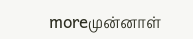moreமுன்னாள்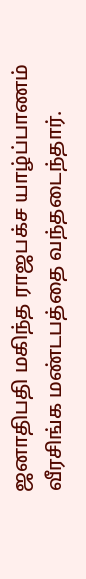ஜனாதிபதி மகிந்த ராஜபக்ச யாழ்ப்பாணம் வீரசிங்க மண்டபத்தை வந்தடைந்தார்.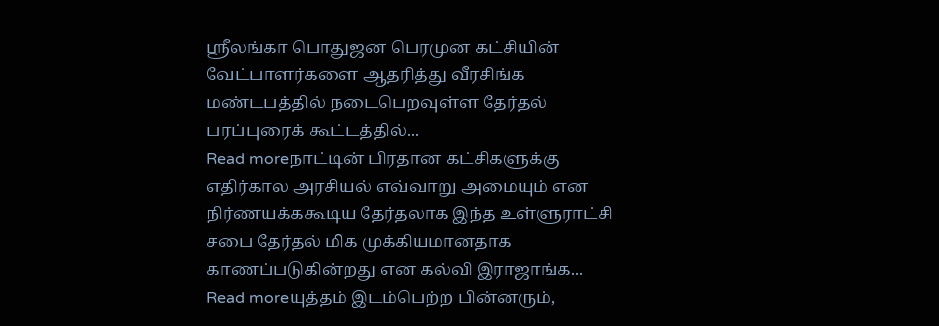ஸ்ரீலங்கா பொதுஜன பெரமுன கட்சியின் வேட்பாளர்களை ஆதரித்து வீரசிங்க மண்டபத்தில் நடைபெறவுள்ள தேர்தல் பரப்புரைக் கூட்டத்தில்...
Read moreநாட்டின் பிரதான கட்சிகளுக்கு எதிர்கால அரசியல் எவ்வாறு அமையும் என நிர்ணயக்ககூடிய தேர்தலாக இந்த உள்ளுராட்சி சபை தேர்தல் மிக முக்கியமானதாக காணப்படுகின்றது என கல்வி இராஜாங்க...
Read moreயுத்தம் இடம்பெற்ற பின்னரும்,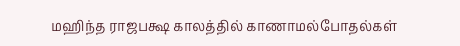மஹிந்த ராஜபக்ஷ காலத்தில் காணாமல்போதல்கள்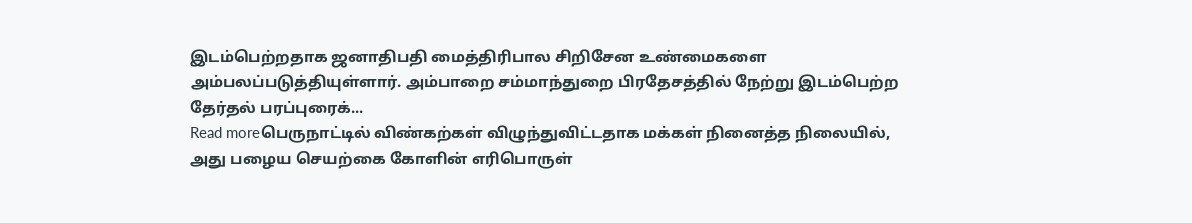இடம்பெற்றதாக ஜனாதிபதி மைத்திரிபால சிறிசேன உண்மைகளை அம்பலப்படுத்தியுள்ளார். அம்பாறை சம்மாந்துறை பிரதேசத்தில் நேற்று இடம்பெற்ற தேர்தல் பரப்புரைக்...
Read moreபெருநாட்டில் விண்கற்கள் விழுந்துவிட்டதாக மக்கள் நினைத்த நிலையில், அது பழைய செயற்கை கோளின் எரிபொருள்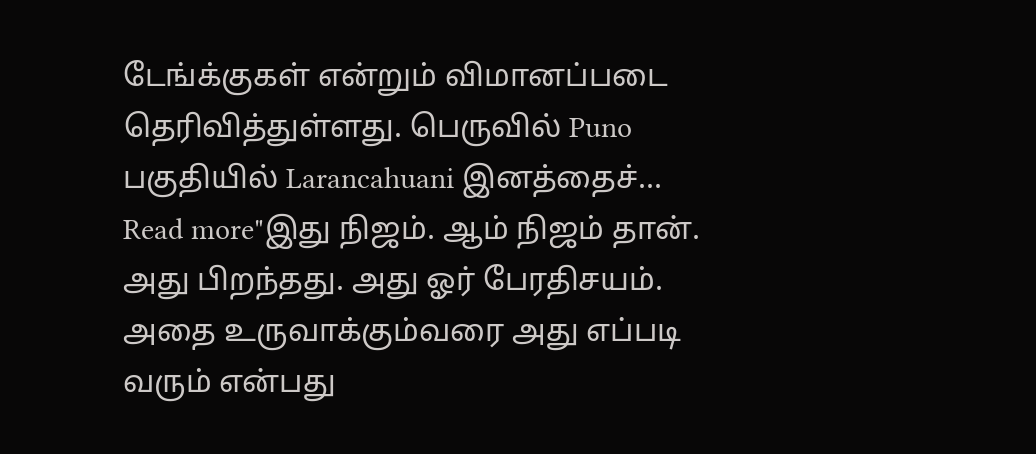டேங்க்குகள் என்றும் விமானப்படை தெரிவித்துள்ளது. பெருவில் Puno பகுதியில் Larancahuani இனத்தைச்...
Read more"இது நிஜம். ஆம் நிஜம் தான். அது பிறந்தது. அது ஓர் பேரதிசயம். அதை உருவாக்கும்வரை அது எப்படி வரும் என்பது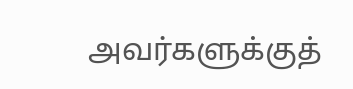அவர்களுக்குத்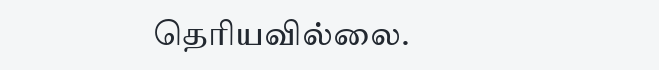தெரியவில்லை.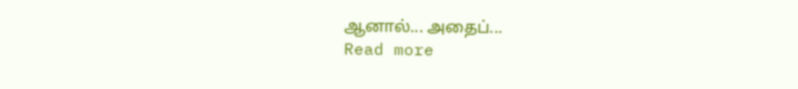ஆனால்... அதைப்...
Read more